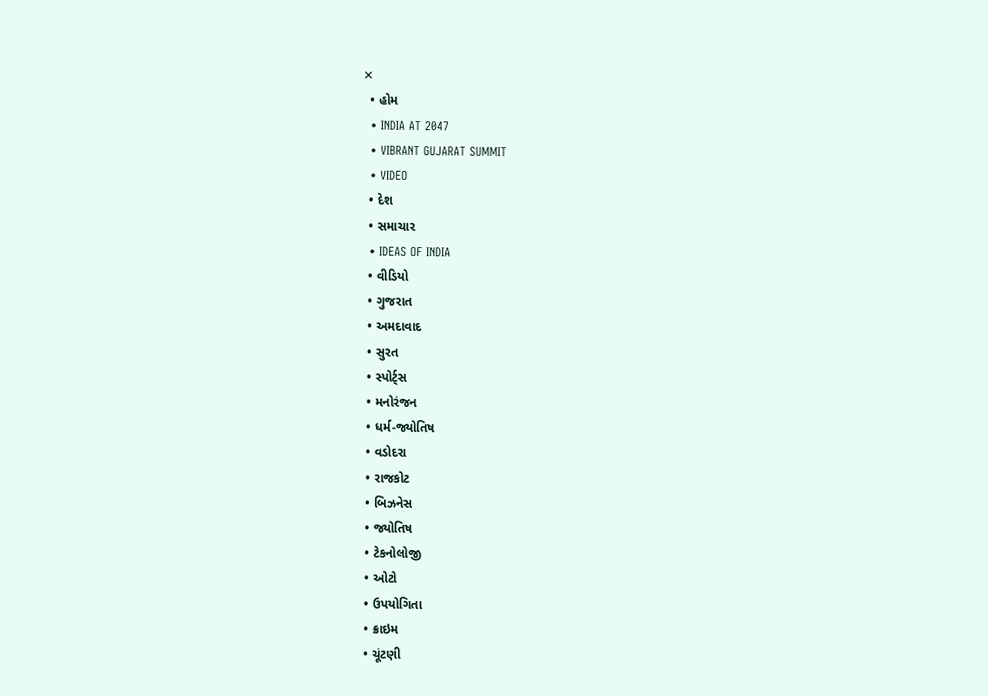✕
  • હોમ
  • INDIA AT 2047
  • VIBRANT GUJARAT SUMMIT
  • VIDEO
  • દેશ
  • સમાચાર
  • IDEAS OF INDIA
  • વીડિયો
  • ગુજરાત
  • અમદાવાદ
  • સુરત
  • સ્પોર્ટ્સ
  • મનોરંજન
  • ધર્મ-જ્યોતિષ
  • વડોદરા
  • રાજકોટ
  • બિઝનેસ
  • જ્યોતિષ
  • ટેકનોલોજી
  • ઓટો
  • ઉપયોગિતા
  • ક્રાઇમ
  • ચૂંટણી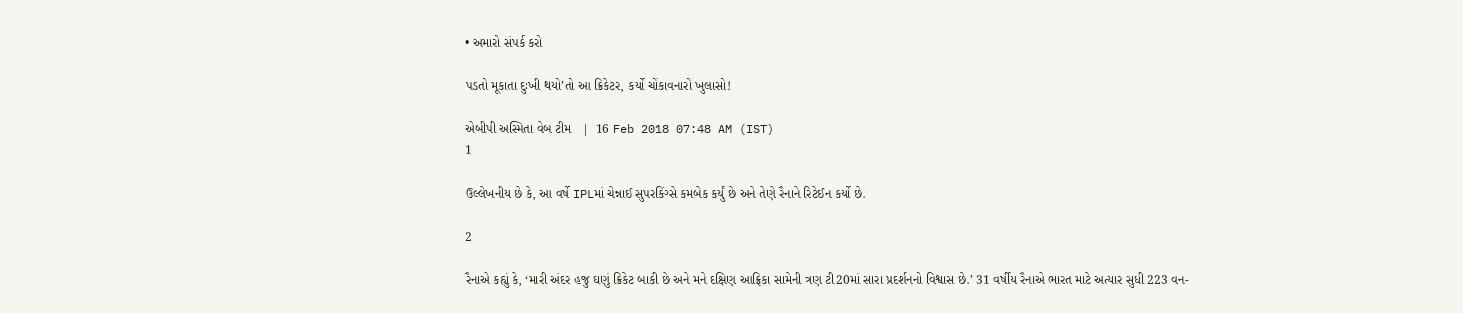• અમારો સંપર્ક કરો

પડતો મૂકાતા દુઃખી થયો’તો આ ક્રિકેટર, કર્યો ચોંકાવનારો ખુલાસો!

એબીપી અસ્મિતા વેબ ટીમ   |  16 Feb 2018 07:48 AM (IST)
1

ઉલ્લેખનીય છે કે, આ વર્ષે IPLમાં ચેન્નાઈ સુપરકિંગ્સે કમબેક કર્યું છે અને તેણે રૈનાને રિટેઈન કર્યો છે.

2

રૈનાએ કહ્યું કે, ‘મારી અંદર હજુ ઘણું ક્રિકેટ બાકી છે અને મને દક્ષિણ આફ્રિકા સામેની ત્રણ ટી20માં સારા પ્રદર્શનનો વિશ્વાસ છે.’ 31 વર્ષીય રૈનાએ ભારત માટે અત્યાર સુધી 223 વન-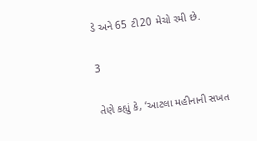ડે અને 65 ટી20 મેચો રમી છે.

3

તેણે કહ્યું કે, ‘આટલા મહીનાની સખત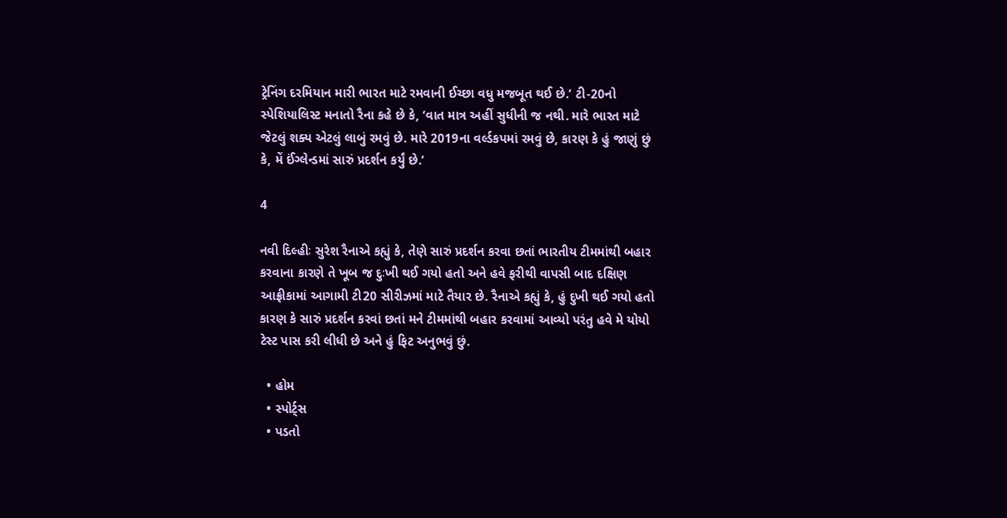ટ્રેનિંગ દરમિયાન મારી ભારત માટે રમવાની ઈચ્છા વધુ મજબૂત થઈ છે.’ ટી-20નો સ્પેશિયાલિસ્ટ મનાતો રૈના કહે છે કે, ‘વાત માત્ર અહીં સુધીની જ નથી. મારે ભારત માટે જેટલું શક્ય એટલું લાબું રમવું છે. મારે 2019ના વર્લ્ડકપમાં રમવું છે, કારણ કે હું જાણું છું કે, મેં ઈંગ્લેન્ડમાં સારું પ્રદર્શન કર્યું છે.’

4

નવી દિલ્હીઃ સુરેશ રૈનાએ કહ્યું કે, તેણે સારું પ્રદર્શન કરવા છતાં ભારતીય ટીમમાંથી બહાર કરવાના કારણે તે ખૂબ જ દુઃખી થઈ ગયો હતો અને હવે ફરીથી વાપસી બાદ દક્ષિણ આફ્રીકામાં આગામી ટી20 સીરીઝમાં માટે તૈયાર છે. રૈનાએ કહ્યું કે, હું દુખી થઈ ગયો હતો કારણ કે સારું પ્રદર્શન કરવાં છતાં મને ટીમમાંથી બહાર કરવામાં આવ્યો પરંતુ હવે મે યોયો ટેસ્ટ પાસ કરી લીધી છે અને હું ફિટ અનુભવું છું.

  • હોમ
  • સ્પોર્ટ્સ
  • પડતો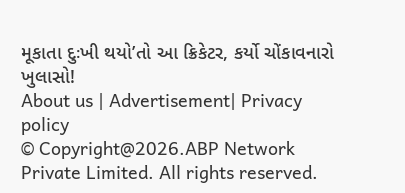મૂકાતા દુઃખી થયો’તો આ ક્રિકેટર, કર્યો ચોંકાવનારો ખુલાસો!
About us | Advertisement| Privacy policy
© Copyright@2026.ABP Network Private Limited. All rights reserved.